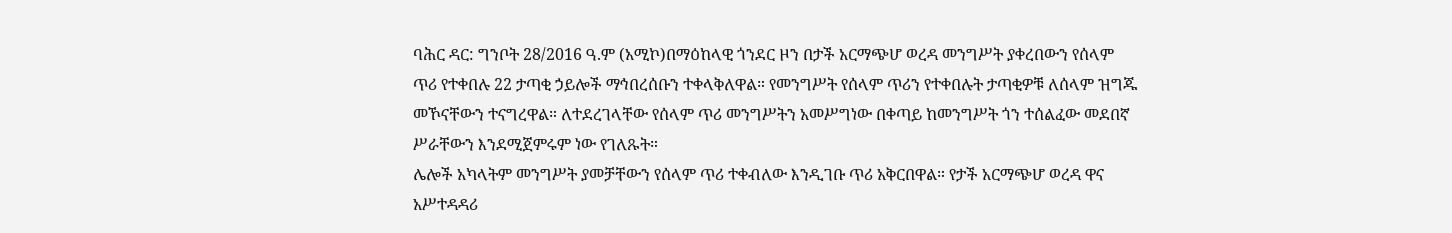ባሕር ዳር: ግንቦት 28/2016 ዓ.ም (አሚኮ)በማዕከላዊ ጎንደር ዞን በታች አርማጭሆ ወረዳ መንግሥት ያቀረበውን የሰላም ጥሪ የተቀበሉ 22 ታጣቂ ኃይሎች ማኅበረሰቡን ተቀላቅለዋል። የመንግሥት የሰላም ጥሪን የተቀበሉት ታጣቂዎቹ ለሰላም ዝግጁ መኾናቸውን ተናግረዋል። ለተደረገላቸው የሰላም ጥሪ መንግሥትን አመሥግነው በቀጣይ ከመንግሥት ጎን ተሰልፈው መደበኛ ሥራቸውን እንደሚጀምሩም ነው የገለጹት።
ሌሎች አካላትም መንግሥት ያመቻቸውን የሰላም ጥሪ ተቀብለው እንዲገቡ ጥሪ አቅርበዋል። የታች አርማጭሆ ወረዳ ዋና አሥተዳዳሪ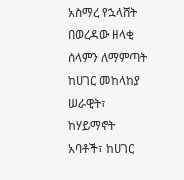አስማረ የኋላሸት በወረዳው ዘላቂ ሰላምን ለማምጣት ከሀገር መከላከያ ሠራዊት፣ ከሃይማኖት አባቶች፣ ከሀገር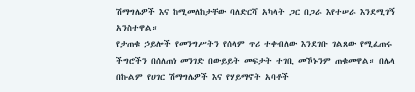ሽማግሌዎች እና ከሚመለከታቸው ባለድርሻ አካላት ጋር በጋራ እየተሠራ እንደሚገኝ አንስተዋል።
የታጠቁ ኃይሎች የመንግሥትን የሰላም ጥሪ ተቀብለው እንደገቡ ገልጸው የሚፈጠሩ ችግሮችን በሰለጠነ መንገድ በውይይት መፍታት ተገቢ መኾኑንም ጠቁመዋል። በሌላ በኩልም የሀገር ሽማግሌዎች እና የሃይማኖት አባቶች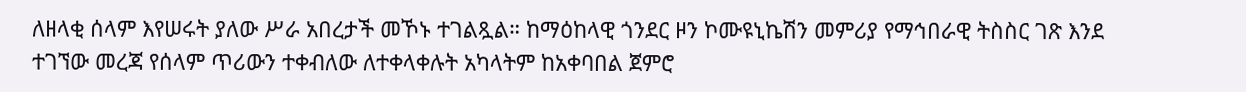ለዘላቂ ሰላም እየሠሩት ያለው ሥራ አበረታች መኾኑ ተገልጿል። ከማዕከላዊ ጎንደር ዞን ኮሙዩኒኬሽን መምሪያ የማኅበራዊ ትስስር ገጽ እንደ ተገኘው መረጃ የሰላም ጥሪውን ተቀብለው ለተቀላቀሉት አካላትም ከአቀባበል ጀምሮ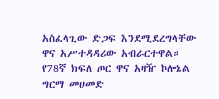አስፈላጊው ድጋፍ እንደሚደረግላቸው ዋና አሥተዳዳሪው አብራርተዋል።
የ78ኛ ክፍለ ጦር ዋና አዛዥ ኮሎኔል ግርማ መሀመድ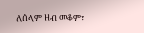ለሰላም ዘብ መቆም፣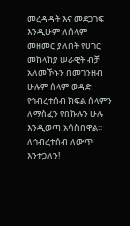መረዳዳት እና መደጋገፍ እንዲሁም ለሰላም መዘመር ያለበት የሀገር መከላከያ ሠራዊት ብቻ አለመኾኑን በመገንዘብ ሁሉም ሰላም ወዳድ የኅብረተሰብ ክፍል ሰላምን ለማስፈን የበኩሉን ሁሉ እንዲወጣ አሳስበዋል፡፡
ለኅብረተሰብ ለውጥ እንተጋለን!